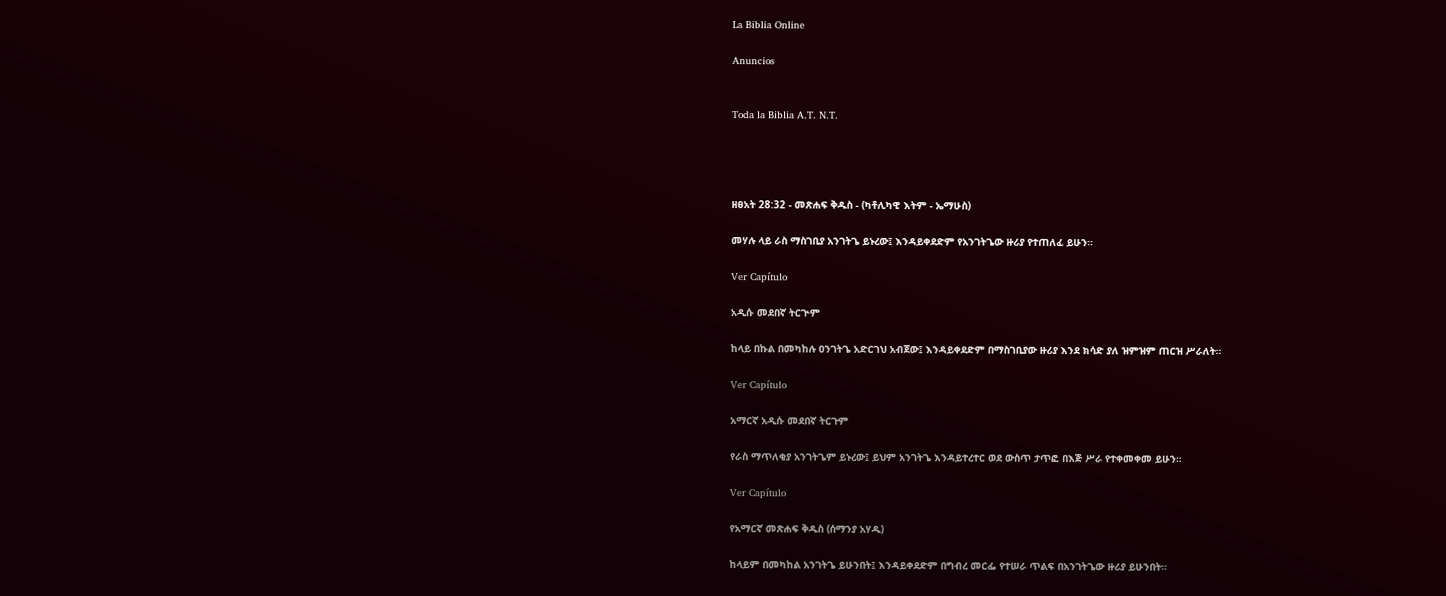La Biblia Online

Anuncios


Toda la Biblia A.T. N.T.




ዘፀአት 28:32 - መጽሐፍ ቅዱስ - (ካቶሊካዊ እትም - ኤማሁስ)

መሃሉ ላይ ራስ ማስገቢያ አንገትጌ ይኑረው፤ እንዳይቀደድም የአንገትጌው ዙሪያ የተጠለፈ ይሁን።

Ver Capítulo

አዲሱ መደበኛ ትርጒም

ከላይ በኩል በመካከሉ ዐንገትጌ አድርገህ አብጀው፤ እንዳይቀደድም በማስገቢያው ዙሪያ እንደ ክሳድ ያለ ዝምዝም ጠርዝ ሥራለት።

Ver Capítulo

አማርኛ አዲሱ መደበኛ ትርጉም

የራስ ማጥለቂያ አንገትጌም ይኑረው፤ ይህም አንገትጌ እንዳይተረተር ወደ ውስጥ ታጥፎ በእጅ ሥራ የተቀመቀመ ይሁን።

Ver Capítulo

የአማርኛ መጽሐፍ ቅዱስ (ሰማንያ አሃዱ)

ከላይም በመካከል አንገትጌ ይሁንበት፤ እንዳይቀደድም በግብረ መርፌ የተሠራ ጥልፍ በአንገትጌው ዙሪያ ይሁንበት።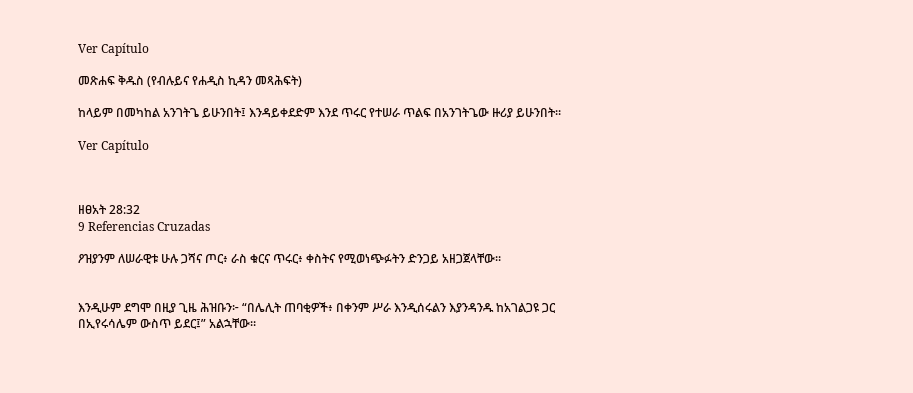Ver Capítulo

መጽሐፍ ቅዱስ (የብሉይና የሐዲስ ኪዳን መጻሕፍት)

ከላይም በመካከል አንገትጌ ይሁንበት፤ እንዳይቀደድም እንደ ጥሩር የተሠራ ጥልፍ በአንገትጌው ዙሪያ ይሁንበት።

Ver Capítulo



ዘፀአት 28:32
9 Referencias Cruzadas

ዖዝያንም ለሠራዊቱ ሁሉ ጋሻና ጦር፥ ራስ ቁርና ጥሩር፥ ቀስትና የሚወነጭፉትን ድንጋይ አዘጋጀላቸው።


እንዲሁም ደግሞ በዚያ ጊዜ ሕዝቡን፦ “በሌሊት ጠባቂዎች፥ በቀንም ሥራ እንዲሰሩልን እያንዳንዱ ከአገልጋዩ ጋር በኢየሩሳሌም ውስጥ ይደር፤” አልኋቸው።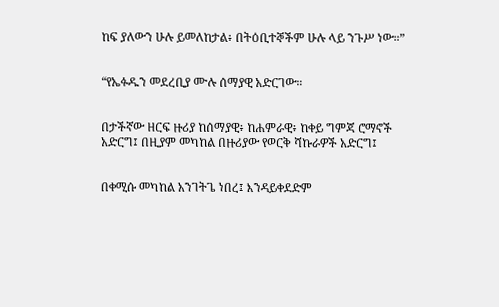ከፍ ያለውን ሁሉ ይመለከታል፥ በትዕቢተኞችም ሁሉ ላይ ንጉሥ ነው።”


“የኤፉዱን መደረቢያ ሙሉ ሰማያዊ አድርገው።


በታችኛው ዘርፍ ዙሪያ ከሰማያዊ፥ ከሐምራዊ፥ ከቀይ ግምጃ ሮማኖች አድርግ፤ በዚያም መካከል በዙሪያው የወርቅ ሻኩራዎች አድርግ፤


በቀሚሱ መካከል አንገትጌ ነበረ፤ እንዳይቀደድም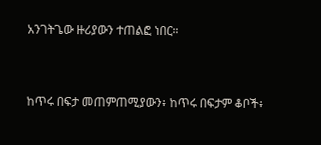አንገትጌው ዙሪያውን ተጠልፎ ነበር።


ከጥሩ በፍታ መጠምጠሚያውን፥ ከጥሩ በፍታም ቆቦች፥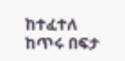ከተፈተለ ከጥሩ በፍታ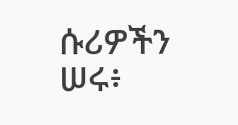ሱሪዎችን ሠሩ፥